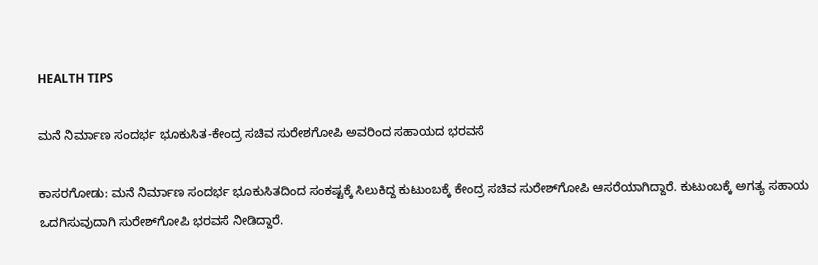HEALTH TIPS

ಮನೆ ನಿರ್ಮಾಣ ಸಂದರ್ಭ ಭೂಕುಸಿತ-ಕೇಂದ್ರ ಸಚಿವ ಸುರೇಶಗೋಪಿ ಅವರಿಂದ ಸಹಾಯದ ಭರವಸೆ

ಕಾಸರಗೋಡು: ಮನೆ ನಿರ್ಮಾಣ ಸಂದರ್ಭ ಭೂಕುಸಿತದಿಂದ ಸಂಕಷ್ಟಕ್ಕೆ ಸಿಲುಕಿದ್ದ ಕುಟುಂಬಕ್ಕೆ ಕೇಂದ್ರ ಸಚಿವ ಸುರೇಶ್‍ಗೋಪಿ ಆಸರೆಯಾಗಿದ್ದಾರೆ. ಕುಟುಂಬಕ್ಕೆ ಅಗತ್ಯ ಸಹಾಯ ಒದಗಿಸುವುದಾಗಿ ಸುರೇಶ್‍ಗೋಪಿ ಭರವಸೆ ನೀಡಿದ್ದಾರೆ.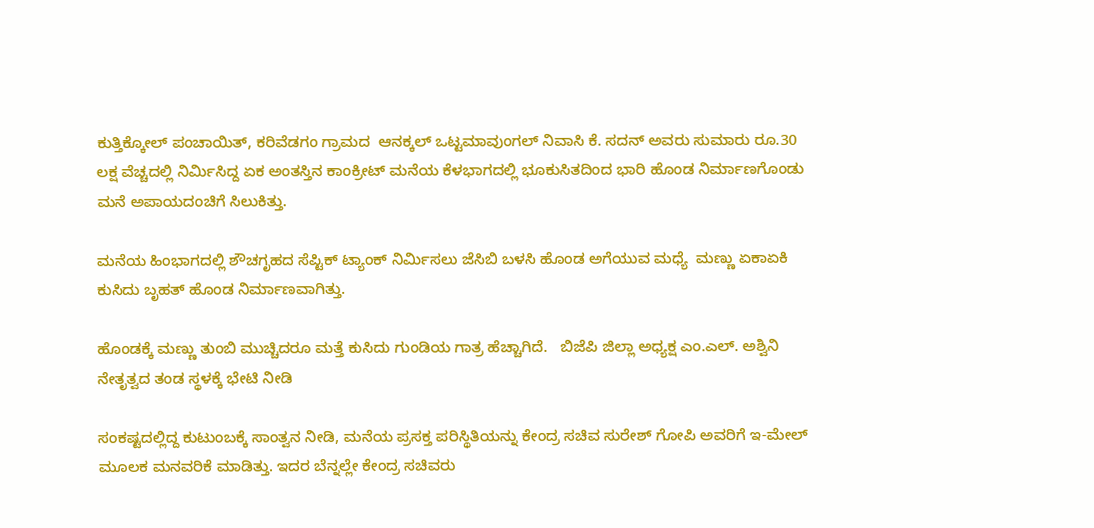ಕುತ್ತಿಕ್ಕೋಲ್ ಪಂಚಾಯಿತ್, ಕರಿವೆಡಗಂ ಗ್ರಾಮದ  ಆನಕ್ಕಲ್ ಒಟ್ಟಮಾವುಂಗಲ್ ನಿವಾಸಿ ಕೆ. ಸದನ್ ಅವರು ಸುಮಾರು ರೂ.30 ಲಕ್ಷ ವೆಚ್ಚದಲ್ಲಿ ನಿರ್ಮಿಸಿದ್ದ ಏಕ ಅಂತಸ್ತಿನ ಕಾಂಕ್ರೀಟ್ ಮನೆಯ ಕೆಳಭಾಗದಲ್ಲಿ ಭೂಕುಸಿತದಿಂದ ಭಾರಿ ಹೊಂಡ ನಿರ್ಮಾಣಗೊಂಡು ಮನೆ ಅಪಾಯದಂಚಿಗೆ ಸಿಲುಕಿತ್ತು.

ಮನೆಯ ಹಿಂಭಾಗದಲ್ಲಿ ಶೌಚಗೃಹದ ಸೆಪ್ಟಿಕ್ ಟ್ಯಾಂಕ್ ನಿರ್ಮಿಸಲು ಜೆಸಿಬಿ ಬಳಸಿ ಹೊಂಡ ಅಗೆಯುವ ಮಧ್ಯೆ  ಮಣ್ಣು ಏಕಾಏಕಿ ಕುಸಿದು ಬೃಹತ್ ಹೊಂಡ ನಿರ್ಮಾಣವಾಗಿತ್ತು.

ಹೊಂಡಕ್ಕೆ ಮಣ್ಣು ತುಂಬಿ ಮುಚ್ಚಿದರೂ ಮತ್ತೆ ಕುಸಿದು ಗುಂಡಿಯ ಗಾತ್ರ ಹೆಚ್ಚಾಗಿದೆ.   ಬಿಜೆಪಿ ಜಿಲ್ಲಾ ಅಧ್ಯಕ್ಷ ಎಂ.ಎಲ್. ಅಶ್ವಿನಿ ನೇತೃತ್ವದ ತಂಡ ಸ್ಥಳಕ್ಕೆ ಭೇಟಿ ನೀಡಿ

ಸಂಕಷ್ಟದಲ್ಲಿದ್ದ ಕುಟುಂಬಕ್ಕೆ ಸಾಂತ್ವನ ನೀಡಿ, ಮನೆಯ ಪ್ರಸಕ್ತ ಪರಿಸ್ಥಿತಿಯನ್ನು ಕೇಂದ್ರ ಸಚಿವ ಸುರೇಶ್ ಗೋಪಿ ಅವರಿಗೆ ಇ-ಮೇಲ್ ಮೂಲಕ ಮನವರಿಕೆ ಮಾಡಿತ್ತು. ಇದರ ಬೆನ್ನಲ್ಲೇ ಕೇಂದ್ರ ಸಚಿವರು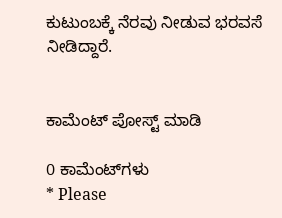ಕುಟುಂಬಕ್ಕೆ ನೆರವು ನೀಡುವ ಭರವಸೆ ನೀಡಿದ್ದಾರೆ.


ಕಾಮೆಂಟ್‌‌ ಪೋಸ್ಟ್‌ ಮಾಡಿ

0 ಕಾಮೆಂಟ್‌ಗಳು
* Please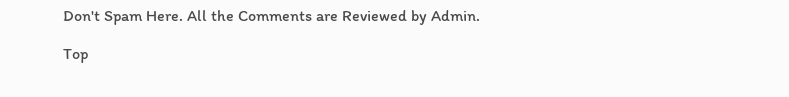Don't Spam Here. All the Comments are Reviewed by Admin.

Top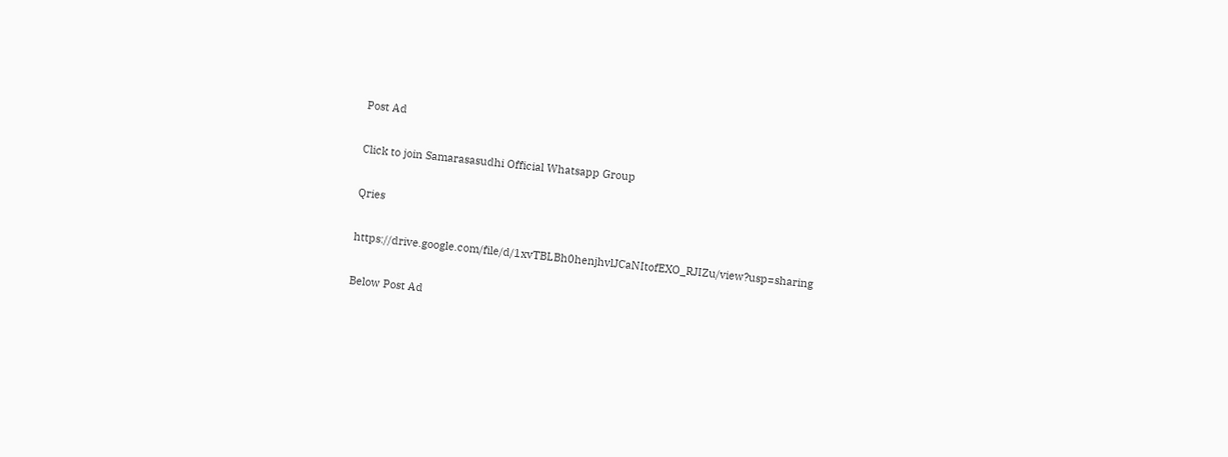Post Ad

Click to join Samarasasudhi Official Whatsapp Group

Qries

https://drive.google.com/file/d/1xvTBLBh0henjhvlJCaNItofEXO_RJIZu/view?usp=sharing

Below Post Ad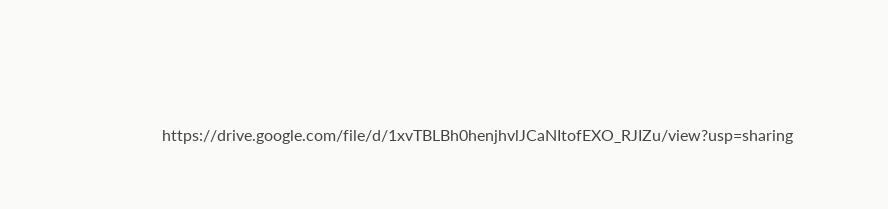https://drive.google.com/file/d/1xvTBLBh0henjhvlJCaNItofEXO_RJIZu/view?usp=sharing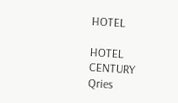HOTEL

HOTEL
CENTURY
Qries